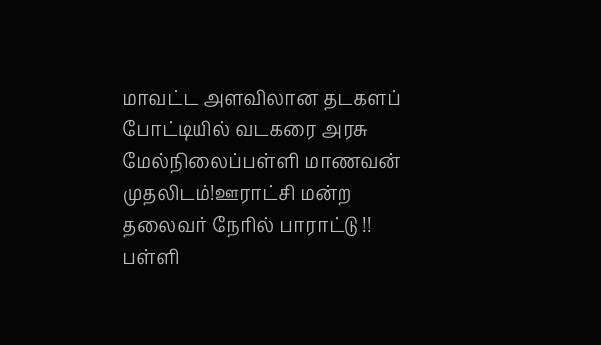மாவட்ட அளவிலான தடகளப் போட்டியில் வடகரை அரசு மேல்நிலைப்பள்ளி மாணவன் முதலிடம்!ஊராட்சி மன்ற தலைவர் நேரில் பாராட்டு !! பள்ளி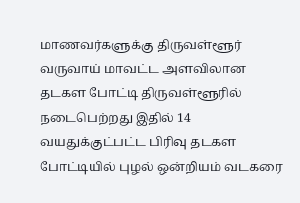மாணவர்களுக்கு திருவள்ளூர் வருவாய் மாவட்ட அளவிலான தடகள போட்டி திருவள்ளூரில் நடைபெற்றது இதில் 14 வயதுக்குட்பட்ட பிரிவு தடகள போட்டியில் புழல் ஒன்றியம் வடகரை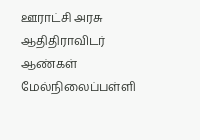ஊராட்சி அரசு ஆதிதிராவிடர் ஆண்கள் மேல்நிலைப்பள்ளி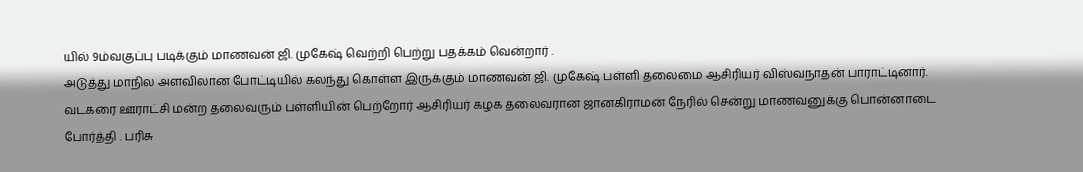யில் 9ம்வகுப்பு படிக்கும் மாணவன் ஜி. முகேஷ் வெற்றி பெற்று பதக்கம் வென்றார் .
அடுத்து மாநில அளவிலான போட்டியில் கலந்து கொள்ள இருக்கும் மாணவன் ஜி. முகேஷ் பள்ளி தலைமை ஆசிரியர் விஸ்வநாதன் பாராட்டினார். வடகரை ஊராட்சி மன்ற தலைவரும் பள்ளியின் பெற்றோர் ஆசிரியர் கழக தலைவரான ஜானகிராமன் நேரில் சென்று மாணவனுக்கு பொன்னாடை போர்த்தி . பரிசு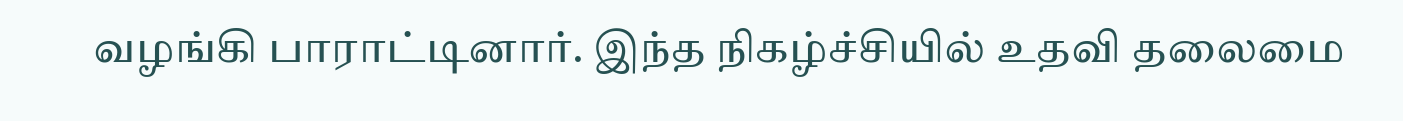வழங்கி பாராட்டினார். இந்த நிகழ்ச்சியில் உதவி தலைமை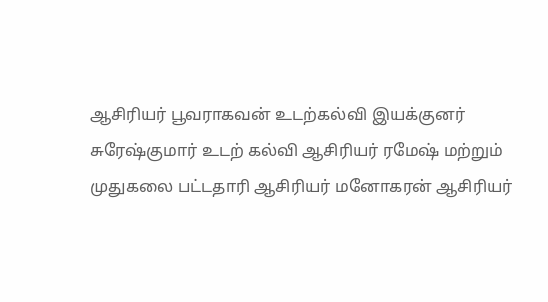ஆசிரியர் பூவராகவன் உடற்கல்வி இயக்குனர் சுரேஷ்குமார் உடற் கல்வி ஆசிரியர் ரமேஷ் மற்றும் முதுகலை பட்டதாரி ஆசிரியர் மனோகரன் ஆசிரியர்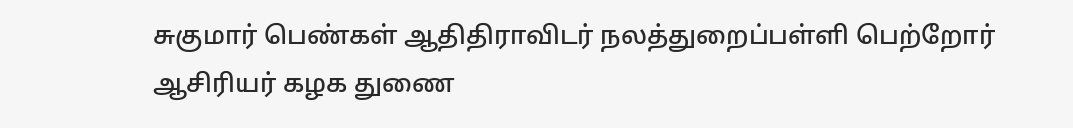சுகுமார் பெண்கள் ஆதிதிராவிடர் நலத்துறைப்பள்ளி பெற்றோர் ஆசிரியர் கழக துணை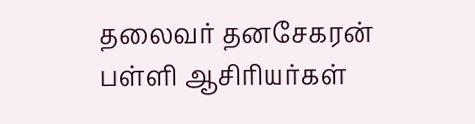தலைவர் தனசேகரன் பள்ளி ஆசிரியர்கள்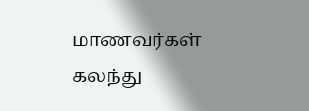மாணவர்கள் கலந்து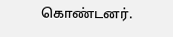கொண்டனர்.